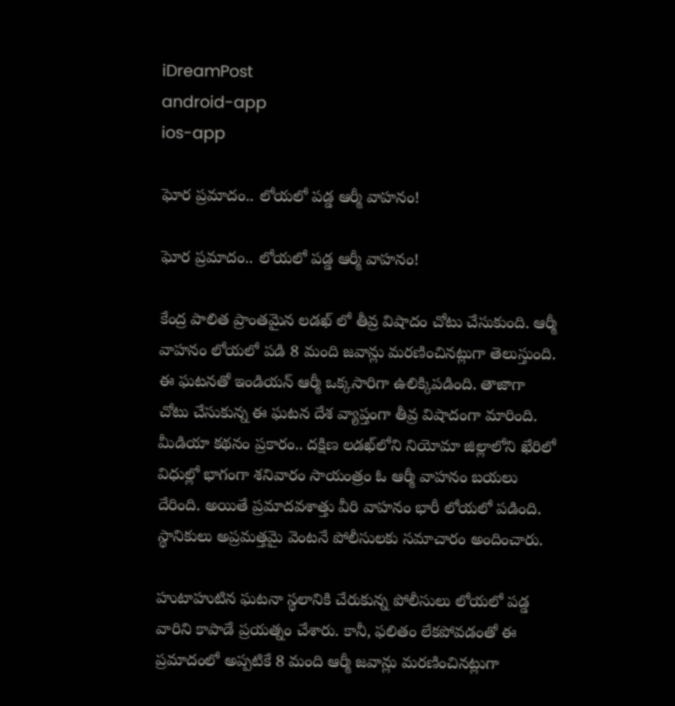iDreamPost
android-app
ios-app

ఘోర ప్రమాదం.. లోయలో పడ్డ ఆర్మీ వాహనం!

ఘోర ప్రమాదం.. లోయలో పడ్డ ఆర్మీ వాహనం!

కేంద్ర పాలిత ప్రాంతమైన లడఖ్ లో తీవ్ర విషాదం చోటు చేసుకుంది. ఆర్మీ వాహనం లోయలో పడి 8 మంది జవాన్లు మరణించినట్లుగా తెలుస్తుంది. ఈ ఘటనతో ఇండియన్ ఆర్మీ ఒక్కసారిగా ఉలిక్కిపడింది. తాజాగా చోటు చేసుకున్న ఈ ఘటన దేశ వ్యాప్తంగా తీవ్ర విషాదంగా మారింది. మీడియా కథనం ప్రకారం.. దక్షిణ లడఖ్‌లోని నియోమా జిల్లాలోని ఖేరిలో విధుల్లో భాగంగా శనివారం సాయంత్రం ఓ ఆర్మీ వాహనం బయలు దేరింది. అయితే ప్రమాదవశాత్తు వీరి వాహనం భారీ లోయలో పడింది. స్థానికులు అప్రమత్తమై వెంటనే పోలీసులకు సమాచారం అందించారు.

హుటాహుటిన ఘటనా స్థలానికి చేరుకున్న పోలీసులు లోయలో పడ్డ వారిని కాపాడే ప్రయత్నం చేశారు. కానీ, ఫలితం లేకపోవడంతో ఈ ప్రమాదంలో అప్పటికే 8 మంది ఆర్మీ జవాన్లు మరణించినట్లుగా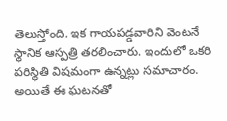తెలుస్తోంది. ఇక గాయపడ్డవారిని వెంటనే స్థానిక ఆస్పత్రి తరలించారు. ఇందులో ఒకరి పరిస్థితి విషమంగా ఉన్నట్లు సమాచారం. అయితే ఈ ఘటనతో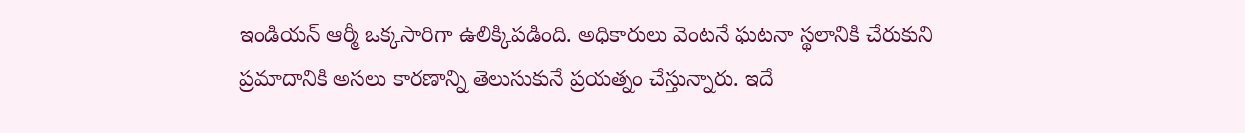ఇండియన్ ఆర్మీ ఒక్కసారిగా ఉలిక్కిపడింది. అధికారులు వెంటనే ఘటనా స్థలానికి చేరుకుని ప్రమాదానికి అసలు కారణాన్ని తెలుసుకునే ప్రయత్నం చేస్తున్నారు. ఇదే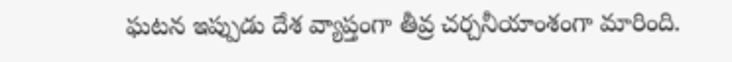ఘటన ఇప్పుడు దేశ వ్యాప్తంగా తీవ్ర చర్చనీయాంశంగా మారింది.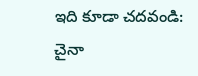ఇది కూడా చదవండి: చైనా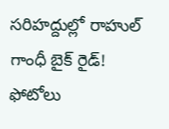సరిహద్దుల్లో రాహుల్ గాంధీ బైక్ రైడ్! ఫోటోలు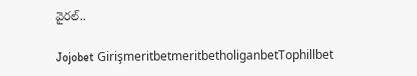వైరల్..

Jojobet GirişmeritbetmeritbetholiganbetTophillbet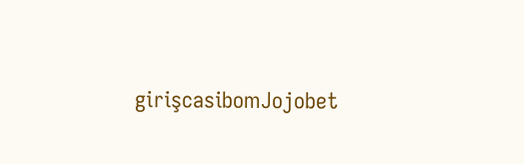girişcasibomJojobet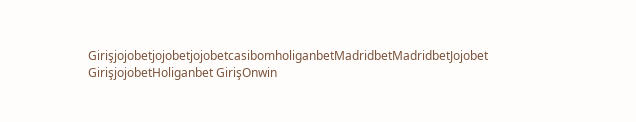GirişjojobetjojobetjojobetcasibomholiganbetMadridbetMadridbetJojobet GirişjojobetHoliganbet GirişOnwin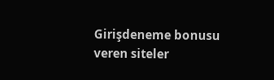Girişdeneme bonusu veren siteler